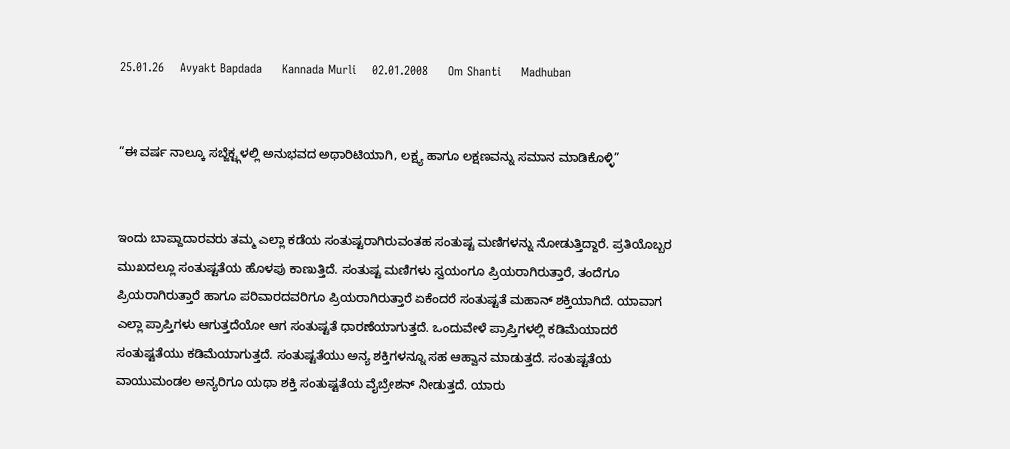25.01.26    Avyakt Bapdada     Kannada Murli    02.01.2008     Om Shanti     Madhuban


“ಈ ವರ್ಷ ನಾಲ್ಕೂ ಸಬ್ಜೆಕ್ಟ್ಗಳಲ್ಲಿ ಅನುಭವದ ಅಥಾರಿಟಿಯಾಗಿ, ಲಕ್ಷ್ಯ ಹಾಗೂ ಲಕ್ಷಣವನ್ನು ಸಮಾನ ಮಾಡಿಕೊಳ್ಳಿ”


ಇಂದು ಬಾಪ್ದಾದಾರವರು ತಮ್ಮ ಎಲ್ಲಾ ಕಡೆಯ ಸಂತುಷ್ಟರಾಗಿರುವಂತಹ ಸಂತುಷ್ಟ ಮಣಿಗಳನ್ನು ನೋಡುತ್ತಿದ್ದಾರೆ. ಪ್ರತಿಯೊಬ್ಬರ ಮುಖದಲ್ಲೂ ಸಂತುಷ್ಟತೆಯ ಹೊಳಪು ಕಾಣುತ್ತಿದೆ. ಸಂತುಷ್ಟ ಮಣಿಗಳು ಸ್ವಯಂಗೂ ಪ್ರಿಯರಾಗಿರುತ್ತಾರೆ, ತಂದೆಗೂ ಪ್ರಿಯರಾಗಿರುತ್ತಾರೆ ಹಾಗೂ ಪರಿವಾರದವರಿಗೂ ಪ್ರಿಯರಾಗಿರುತ್ತಾರೆ ಏಕೆಂದರೆ ಸಂತುಷ್ಟತೆ ಮಹಾನ್ ಶಕ್ತಿಯಾಗಿದೆ. ಯಾವಾಗ ಎಲ್ಲಾ ಪ್ರಾಪ್ತಿಗಳು ಆಗುತ್ತದೆಯೋ ಆಗ ಸಂತುಷ್ಟತೆ ಧಾರಣೆಯಾಗುತ್ತದೆ. ಒಂದುವೇಳೆ ಪ್ರಾಪ್ತಿಗಳಲ್ಲಿ ಕಡಿಮೆಯಾದರೆ ಸಂತುಷ್ಟತೆಯು ಕಡಿಮೆಯಾಗುತ್ತದೆ. ಸಂತುಷ್ಟತೆಯು ಅನ್ಯ ಶಕ್ತಿಗಳನ್ನೂ ಸಹ ಆಹ್ವಾನ ಮಾಡುತ್ತದೆ. ಸಂತುಷ್ಟತೆಯ ವಾಯುಮಂಡಲ ಅನ್ಯರಿಗೂ ಯಥಾ ಶಕ್ತಿ ಸಂತುಷ್ಟತೆಯ ವೈಬ್ರೇಶನ್ ನೀಡುತ್ತದೆ. ಯಾರು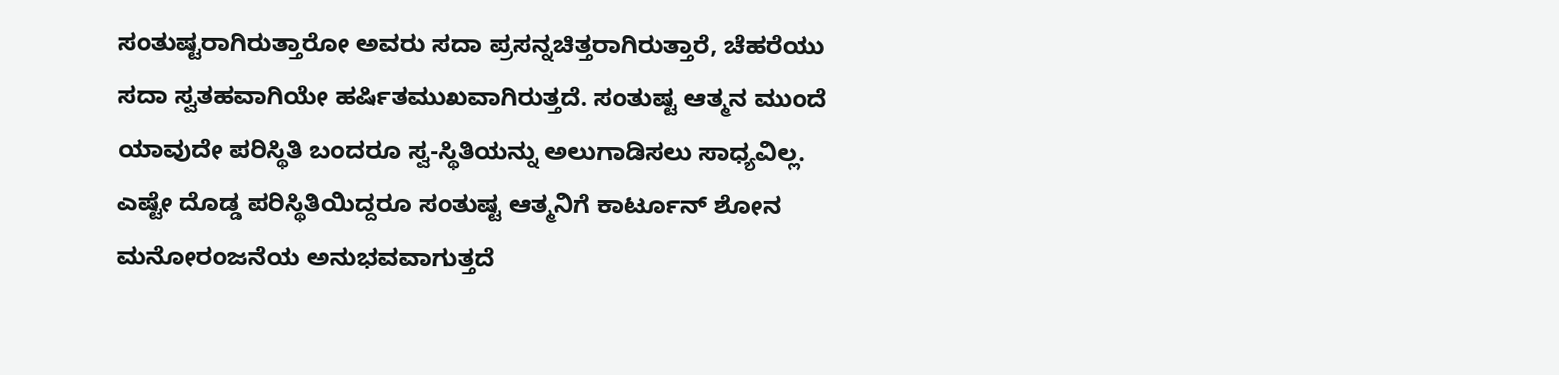ಸಂತುಷ್ಟರಾಗಿರುತ್ತಾರೋ ಅವರು ಸದಾ ಪ್ರಸನ್ನಚಿತ್ತರಾಗಿರುತ್ತಾರೆ, ಚೆಹರೆಯು ಸದಾ ಸ್ವತಹವಾಗಿಯೇ ಹರ್ಷಿತಮುಖವಾಗಿರುತ್ತದೆ. ಸಂತುಷ್ಟ ಆತ್ಮನ ಮುಂದೆ ಯಾವುದೇ ಪರಿಸ್ಥಿತಿ ಬಂದರೂ ಸ್ವ-ಸ್ಥಿತಿಯನ್ನು ಅಲುಗಾಡಿಸಲು ಸಾಧ್ಯವಿಲ್ಲ. ಎಷ್ಟೇ ದೊಡ್ಡ ಪರಿಸ್ಥಿತಿಯಿದ್ದರೂ ಸಂತುಷ್ಟ ಆತ್ಮನಿಗೆ ಕಾರ್ಟೂನ್ ಶೋನ ಮನೋರಂಜನೆಯ ಅನುಭವವಾಗುತ್ತದೆ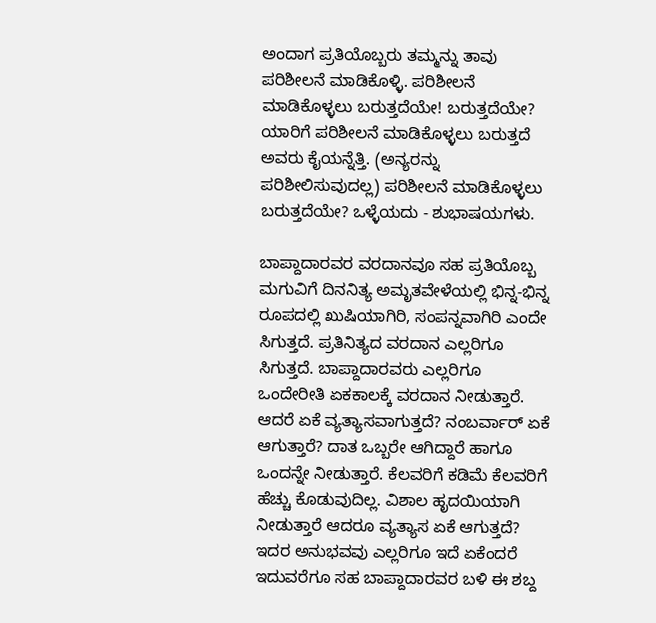ಅಂದಾಗ ಪ್ರತಿಯೊಬ್ಬರು ತಮ್ಮನ್ನು ತಾವು ಪರಿಶೀಲನೆ ಮಾಡಿಕೊಳ್ಳಿ. ಪರಿಶೀಲನೆ ಮಾಡಿಕೊಳ್ಳಲು ಬರುತ್ತದೆಯೇ! ಬರುತ್ತದೆಯೇ? ಯಾರಿಗೆ ಪರಿಶೀಲನೆ ಮಾಡಿಕೊಳ್ಳಲು ಬರುತ್ತದೆ ಅವರು ಕೈಯನ್ನೆತ್ತಿ. (ಅನ್ಯರನ್ನು ಪರಿಶೀಲಿಸುವುದಲ್ಲ) ಪರಿಶೀಲನೆ ಮಾಡಿಕೊಳ್ಳಲು ಬರುತ್ತದೆಯೇ? ಒಳ್ಳೆಯದು - ಶುಭಾಷಯಗಳು.

ಬಾಪ್ದಾದಾರವರ ವರದಾನವೂ ಸಹ ಪ್ರತಿಯೊಬ್ಬ ಮಗುವಿಗೆ ದಿನನಿತ್ಯ ಅಮೃತವೇಳೆಯಲ್ಲಿ ಭಿನ್ನ-ಭಿನ್ನ ರೂಪದಲ್ಲಿ ಖುಷಿಯಾಗಿರಿ, ಸಂಪನ್ನವಾಗಿರಿ ಎಂದೇ ಸಿಗುತ್ತದೆ. ಪ್ರತಿನಿತ್ಯದ ವರದಾನ ಎಲ್ಲರಿಗೂ ಸಿಗುತ್ತದೆ. ಬಾಪ್ದಾದಾರವರು ಎಲ್ಲರಿಗೂ ಒಂದೇರೀತಿ ಏಕಕಾಲಕ್ಕೆ ವರದಾನ ನೀಡುತ್ತಾರೆ. ಆದರೆ ಏಕೆ ವ್ಯತ್ಯಾಸವಾಗುತ್ತದೆ? ನಂಬರ್ವಾರ್ ಏಕೆ ಆಗುತ್ತಾರೆ? ದಾತ ಒಬ್ಬರೇ ಆಗಿದ್ದಾರೆ ಹಾಗೂ ಒಂದನ್ನೇ ನೀಡುತ್ತಾರೆ. ಕೆಲವರಿಗೆ ಕಡಿಮೆ ಕೆಲವರಿಗೆ ಹೆಚ್ಚು ಕೊಡುವುದಿಲ್ಲ. ವಿಶಾಲ ಹೃದಯಿಯಾಗಿ ನೀಡುತ್ತಾರೆ ಆದರೂ ವ್ಯತ್ಯಾಸ ಏಕೆ ಆಗುತ್ತದೆ? ಇದರ ಅನುಭವವು ಎಲ್ಲರಿಗೂ ಇದೆ ಏಕೆಂದರೆ ಇದುವರೆಗೂ ಸಹ ಬಾಪ್ದಾದಾರವರ ಬಳಿ ಈ ಶಬ್ದ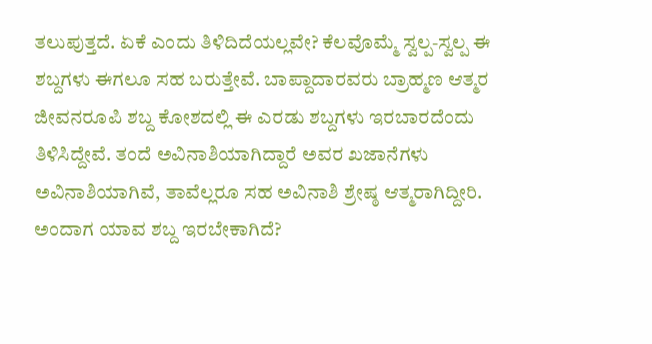ತಲುಪುತ್ತದೆ. ಏಕೆ ಎಂದು ತಿಳಿದಿದೆಯಲ್ಲವೇ? ಕೆಲವೊಮ್ಮೆ ಸ್ವಲ್ಪ-ಸ್ವಲ್ಪ ಈ ಶಬ್ದಗಳು ಈಗಲೂ ಸಹ ಬರುತ್ತೇವೆ. ಬಾಪ್ದಾದಾರವರು ಬ್ರಾಹ್ಮಣ ಆತ್ಮರ ಜೀವನರೂಪಿ ಶಬ್ದ ಕೋಶದಲ್ಲಿ ಈ ಎರಡು ಶಬ್ದಗಳು ಇರಬಾರದೆಂದು ತಿಳಿಸಿದ್ದೇವೆ. ತಂದೆ ಅವಿನಾಶಿಯಾಗಿದ್ದಾರೆ ಅವರ ಖಜಾನೆಗಳು ಅವಿನಾಶಿಯಾಗಿವೆ, ತಾವೆಲ್ಲರೂ ಸಹ ಅವಿನಾಶಿ ಶ್ರೇಷ್ಠ ಆತ್ಮರಾಗಿದ್ದೀರಿ. ಅಂದಾಗ ಯಾವ ಶಬ್ದ ಇರಬೇಕಾಗಿದೆ?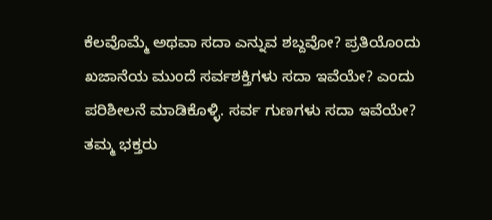ಕೆಲವೊಮ್ಮೆ ಅಥವಾ ಸದಾ ಎನ್ನುವ ಶಬ್ದವೋ? ಪ್ರತಿಯೊಂದು ಖಜಾನೆಯ ಮುಂದೆ ಸರ್ವಶಕ್ತಿಗಳು ಸದಾ ಇವೆಯೇ? ಎಂದು ಪರಿಶೀಲನೆ ಮಾಡಿಕೊಳ್ಳಿ. ಸರ್ವ ಗುಣಗಳು ಸದಾ ಇವೆಯೇ? ತಮ್ಮ ಭಕ್ತರು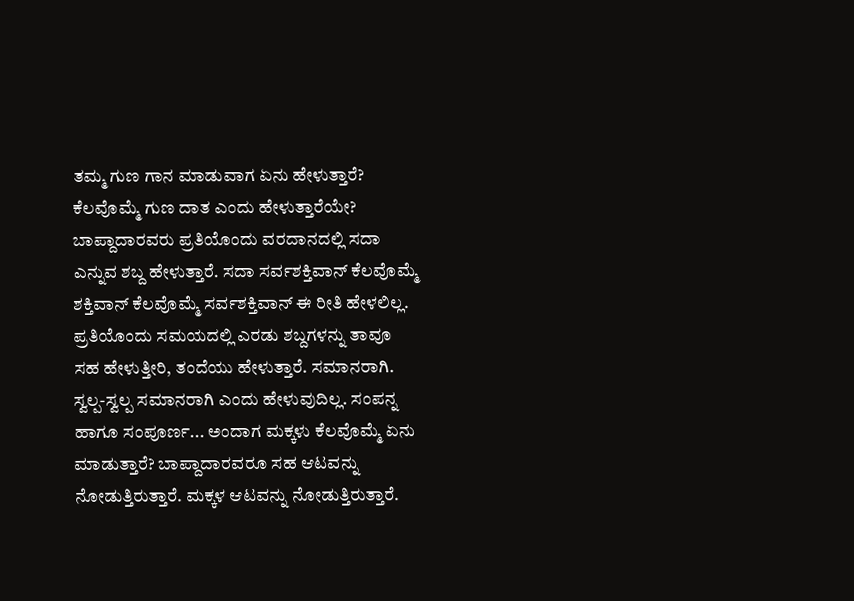ತಮ್ಮ ಗುಣ ಗಾನ ಮಾಡುವಾಗ ಏನು ಹೇಳುತ್ತಾರೆ? ಕೆಲವೊಮ್ಮೆ ಗುಣ ದಾತ ಎಂದು ಹೇಳುತ್ತಾರೆಯೇ? ಬಾಪ್ದಾದಾರವರು ಪ್ರತಿಯೊಂದು ವರದಾನದಲ್ಲಿ ಸದಾ ಎನ್ನುವ ಶಬ್ದ ಹೇಳುತ್ತಾರೆ. ಸದಾ ಸರ್ವಶಕ್ತಿವಾನ್ ಕೆಲವೊಮ್ಮೆ ಶಕ್ತಿವಾನ್ ಕೆಲವೊಮ್ಮೆ ಸರ್ವಶಕ್ತಿವಾನ್ ಈ ರೀತಿ ಹೇಳಲಿಲ್ಲ. ಪ್ರತಿಯೊಂದು ಸಮಯದಲ್ಲಿ ಎರಡು ಶಬ್ದಗಳನ್ನು ತಾವೂ ಸಹ ಹೇಳುತ್ತೀರಿ, ತಂದೆಯು ಹೇಳುತ್ತಾರೆ. ಸಮಾನರಾಗಿ. ಸ್ವಲ್ಪ-ಸ್ವಲ್ಪ ಸಮಾನರಾಗಿ ಎಂದು ಹೇಳುವುದಿಲ್ಲ. ಸಂಪನ್ನ ಹಾಗೂ ಸಂಪೂರ್ಣ... ಅಂದಾಗ ಮಕ್ಕಳು ಕೆಲವೊಮ್ಮೆ ಏನು ಮಾಡುತ್ತಾರೆ? ಬಾಪ್ದಾದಾರವರೂ ಸಹ ಆಟವನ್ನು ನೋಡುತ್ತಿರುತ್ತಾರೆ. ಮಕ್ಕಳ ಆಟವನ್ನು ನೋಡುತ್ತಿರುತ್ತಾರೆ.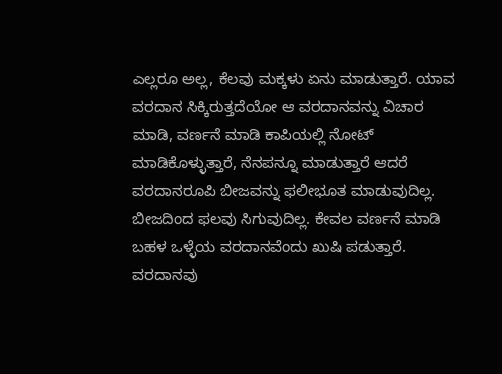ಎಲ್ಲರೂ ಅಲ್ಲ, ಕೆಲವು ಮಕ್ಕಳು ಏನು ಮಾಡುತ್ತಾರೆ. ಯಾವ ವರದಾನ ಸಿಕ್ಕಿರುತ್ತದೆಯೋ ಆ ವರದಾನವನ್ನು ವಿಚಾರ ಮಾಡಿ, ವರ್ಣನೆ ಮಾಡಿ ಕಾಪಿಯಲ್ಲಿ ನೋಟ್ ಮಾಡಿಕೊಳ್ಳುತ್ತಾರೆ, ನೆನಪನ್ನೂ ಮಾಡುತ್ತಾರೆ ಆದರೆ ವರದಾನರೂಪಿ ಬೀಜವನ್ನು ಫಲೀಭೂತ ಮಾಡುವುದಿಲ್ಲ. ಬೀಜದಿಂದ ಫಲವು ಸಿಗುವುದಿಲ್ಲ. ಕೇವಲ ವರ್ಣನೆ ಮಾಡಿ ಬಹಳ ಒಳ್ಳೆಯ ವರದಾನವೆಂದು ಖುಷಿ ಪಡುತ್ತಾರೆ. ವರದಾನವು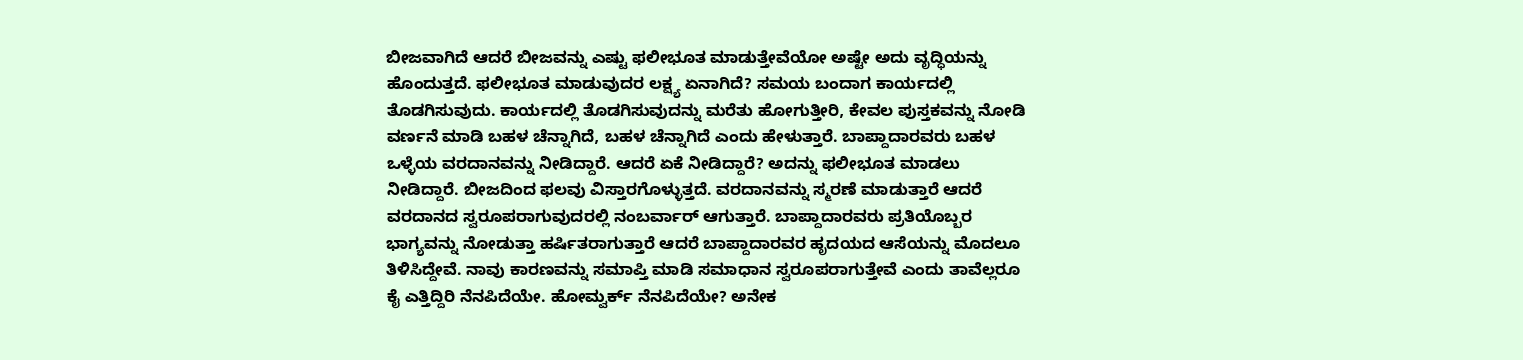ಬೀಜವಾಗಿದೆ ಆದರೆ ಬೀಜವನ್ನು ಎಷ್ಟು ಫಲೀಭೂತ ಮಾಡುತ್ತೇವೆಯೋ ಅಷ್ಟೇ ಅದು ವೃದ್ಧಿಯನ್ನು ಹೊಂದುತ್ತದೆ. ಫಲೀಭೂತ ಮಾಡುವುದರ ಲಕ್ಷ್ಯ ಏನಾಗಿದೆ? ಸಮಯ ಬಂದಾಗ ಕಾರ್ಯದಲ್ಲಿ ತೊಡಗಿಸುವುದು. ಕಾರ್ಯದಲ್ಲಿ ತೊಡಗಿಸುವುದನ್ನು ಮರೆತು ಹೋಗುತ್ತೀರಿ, ಕೇವಲ ಪುಸ್ತಕವನ್ನು ನೋಡಿ ವರ್ಣನೆ ಮಾಡಿ ಬಹಳ ಚೆನ್ನಾಗಿದೆ, ಬಹಳ ಚೆನ್ನಾಗಿದೆ ಎಂದು ಹೇಳುತ್ತಾರೆ. ಬಾಪ್ದಾದಾರವರು ಬಹಳ ಒಳ್ಳೆಯ ವರದಾನವನ್ನು ನೀಡಿದ್ದಾರೆ. ಆದರೆ ಏಕೆ ನೀಡಿದ್ದಾರೆ? ಅದನ್ನು ಫಲೀಭೂತ ಮಾಡಲು ನೀಡಿದ್ದಾರೆ. ಬೀಜದಿಂದ ಫಲವು ವಿಸ್ತಾರಗೊಳ್ಳುತ್ತದೆ. ವರದಾನವನ್ನು ಸ್ಮರಣೆ ಮಾಡುತ್ತಾರೆ ಆದರೆ ವರದಾನದ ಸ್ವರೂಪರಾಗುವುದರಲ್ಲಿ ನಂಬರ್ವಾರ್ ಆಗುತ್ತಾರೆ. ಬಾಪ್ದಾದಾರವರು ಪ್ರತಿಯೊಬ್ಬರ ಭಾಗ್ಯವನ್ನು ನೋಡುತ್ತಾ ಹರ್ಷಿತರಾಗುತ್ತಾರೆ ಆದರೆ ಬಾಪ್ದಾದಾರವರ ಹೃದಯದ ಆಸೆಯನ್ನು ಮೊದಲೂ ತಿಳಿಸಿದ್ದೇವೆ. ನಾವು ಕಾರಣವನ್ನು ಸಮಾಪ್ತಿ ಮಾಡಿ ಸಮಾಧಾನ ಸ್ವರೂಪರಾಗುತ್ತೇವೆ ಎಂದು ತಾವೆಲ್ಲರೂ ಕೈ ಎತ್ತಿದ್ದಿರಿ ನೆನಪಿದೆಯೇ. ಹೋಮ್ವರ್ಕ್ ನೆನಪಿದೆಯೇ? ಅನೇಕ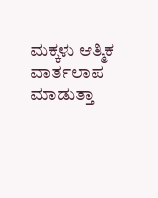ಮಕ್ಕಳು ಆತ್ಮಿಕ ವಾರ್ತಲಾಪ ಮಾಡುತ್ತಾ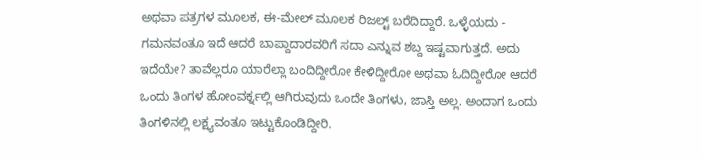ಅಥವಾ ಪತ್ರಗಳ ಮೂಲಕ, ಈ-ಮೇಲ್ ಮೂಲಕ ರಿಜಲ್ಟ್ ಬರೆದಿದ್ದಾರೆ. ಒಳ್ಳೆಯದು - ಗಮನವಂತೂ ಇದೆ ಆದರೆ ಬಾಪ್ದಾದಾರವರಿಗೆ ಸದಾ ಎನ್ನುವ ಶಬ್ದ ಇಷ್ಟವಾಗುತ್ತದೆ. ಅದು ಇದೆಯೇ? ತಾವೆಲ್ಲರೂ ಯಾರೆಲ್ಲಾ ಬಂದಿದ್ದೀರೋ ಕೇಳಿದ್ದೀರೋ ಅಥವಾ ಓದಿದ್ದೀರೋ ಆದರೆ ಒಂದು ತಿಂಗಳ ಹೋಂವರ್ಕ್ನಲ್ಲಿ ಆಗಿರುವುದು ಒಂದೇ ತಿಂಗಳು, ಜಾಸ್ತಿ ಅಲ್ಲ. ಅಂದಾಗ ಒಂದು ತಿಂಗಳಿನಲ್ಲಿ ಲಕ್ಷ್ಯವಂತೂ ಇಟ್ಟುಕೊಂಡಿದ್ದೀರಿ.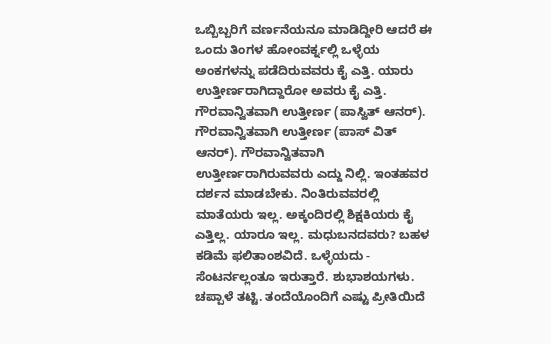ಒಬ್ಬಿಬ್ಬರಿಗೆ ವರ್ಣನೆಯನೂ ಮಾಡಿದ್ದೀರಿ ಆದರೆ ಈ ಒಂದು ತಿಂಗಳ ಹೋಂವರ್ಕ್ನಲ್ಲಿ ಒಳ್ಳೆಯ ಅಂಕಗಳನ್ನು ಪಡೆದಿರುವವರು ಕೈ ಎತ್ತಿ. ಯಾರು ಉತ್ತೀರ್ಣರಾಗಿದ್ದಾರೋ ಅವರು ಕೈ ಎತ್ತಿ. ಗೌರವಾನ್ವಿತವಾಗಿ ಉತ್ತೀರ್ಣ (ಪಾಸ್ವಿತ್ ಆನರ್). ಗೌರವಾನ್ವಿತವಾಗಿ ಉತ್ತೀರ್ಣ (ಪಾಸ್ ವಿತ್ ಆನರ್). ಗೌರವಾನ್ವಿತವಾಗಿ ಉತ್ತೀರ್ಣರಾಗಿರುವವರು ಎದ್ದು ನಿಲ್ಲಿ. ಇಂತಹವರ ದರ್ಶನ ಮಾಡಬೇಕು. ನಿಂತಿರುವವರಲ್ಲಿ ಮಾತೆಯರು ಇಲ್ಲ. ಅಕ್ಕಂದಿರಲ್ಲಿ ಶಿಕ್ಷಕಿಯರು ಕೈ ಎತ್ತಿಲ್ಲ. ಯಾರೂ ಇಲ್ಲ. ಮಧುಬನದವರು? ಬಹಳ ಕಡಿಮೆ ಫಲಿತಾಂಶವಿದೆ. ಒಳ್ಳೆಯದು - ಸೆಂಟರ್ನಲ್ಲಂತೂ ಇರುತ್ತಾರೆ. ಶುಭಾಶಯಗಳು. ಚಪ್ಪಾಳೆ ತಟ್ಟಿ. ತಂದೆಯೊಂದಿಗೆ ಎಷ್ಟು ಪ್ರೀತಿಯಿದೆ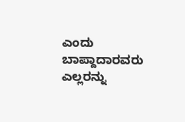ಎಂದು ಬಾಪ್ದಾದಾರವರು ಎಲ್ಲರನ್ನು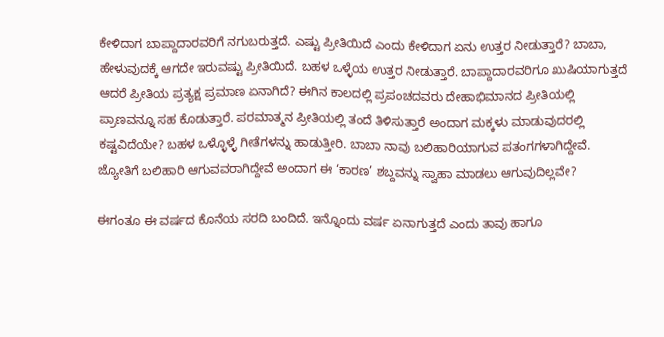ಕೇಳಿದಾಗ ಬಾಪ್ದಾದಾರವರಿಗೆ ನಗುಬರುತ್ತದೆ. ಎಷ್ಟು ಪ್ರೀತಿಯಿದೆ ಎಂದು ಕೇಳಿದಾಗ ಏನು ಉತ್ತರ ನೀಡುತ್ತಾರೆ? ಬಾಬಾ, ಹೇಳುವುದಕ್ಕೆ ಆಗದೇ ಇರುವಷ್ಟು ಪ್ರೀತಿಯಿದೆ. ಬಹಳ ಒಳ್ಳೆಯ ಉತ್ತರ ನೀಡುತ್ತಾರೆ. ಬಾಪ್ದಾದಾರವರಿಗೂ ಖುಷಿಯಾಗುತ್ತದೆ ಆದರೆ ಪ್ರೀತಿಯ ಪ್ರತ್ಯಕ್ಷ ಪ್ರಮಾಣ ಏನಾಗಿದೆ? ಈಗಿನ ಕಾಲದಲ್ಲಿ ಪ್ರಪಂಚದವರು ದೇಹಾಭಿಮಾನದ ಪ್ರೀತಿಯಲ್ಲಿ ಪ್ರಾಣವನ್ನೂ ಸಹ ಕೊಡುತ್ತಾರೆ. ಪರಮಾತ್ಮನ ಪ್ರೀತಿಯಲ್ಲಿ ತಂದೆ ತಿಳಿಸುತ್ತಾರೆ ಅಂದಾಗ ಮಕ್ಕಳು ಮಾಡುವುದರಲ್ಲಿ ಕಷ್ಟವಿದೆಯೇ? ಬಹಳ ಒಳ್ಳೊಳ್ಳೆ ಗೀತೆಗಳನ್ನು ಹಾಡುತ್ತೀರಿ. ಬಾಬಾ ನಾವು ಬಲಿಹಾರಿಯಾಗುವ ಪತಂಗಗಳಾಗಿದ್ದೇವೆ. ಜ್ಯೋತಿಗೆ ಬಲಿಹಾರಿ ಆಗುವವರಾಗಿದ್ದೇವೆ ಅಂದಾಗ ಈ ‘ಕಾರಣ’ ಶಬ್ದವನ್ನು ಸ್ವಾಹಾ ಮಾಡಲು ಆಗುವುದಿಲ್ಲವೇ?

ಈಗಂತೂ ಈ ವರ್ಷದ ಕೊನೆಯ ಸರದಿ ಬಂದಿದೆ. ಇನ್ನೊಂದು ವರ್ಷ ಏನಾಗುತ್ತದೆ ಎಂದು ತಾವು ಹಾಗೂ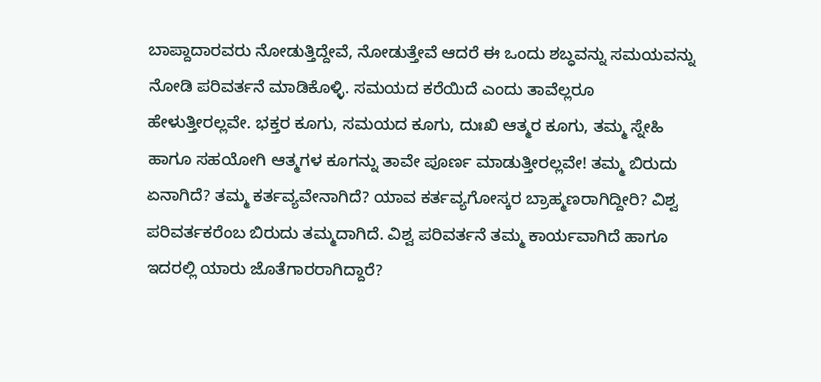ಬಾಪ್ದಾದಾರವರು ನೋಡುತ್ತಿದ್ದೇವೆ, ನೋಡುತ್ತೇವೆ ಆದರೆ ಈ ಒಂದು ಶಬ್ಧವನ್ನು ಸಮಯವನ್ನು ನೋಡಿ ಪರಿವರ್ತನೆ ಮಾಡಿಕೊಳ್ಳಿ. ಸಮಯದ ಕರೆಯಿದೆ ಎಂದು ತಾವೆಲ್ಲರೂ ಹೇಳುತ್ತೀರಲ್ಲವೇ. ಭಕ್ತರ ಕೂಗು, ಸಮಯದ ಕೂಗು, ದುಃಖಿ ಆತ್ಮರ ಕೂಗು, ತಮ್ಮ ಸ್ನೇಹಿ ಹಾಗೂ ಸಹಯೋಗಿ ಆತ್ಮಗಳ ಕೂಗನ್ನು ತಾವೇ ಪೂರ್ಣ ಮಾಡುತ್ತೀರಲ್ಲವೇ! ತಮ್ಮ ಬಿರುದು ಏನಾಗಿದೆ? ತಮ್ಮ ಕರ್ತವ್ಯವೇನಾಗಿದೆ? ಯಾವ ಕರ್ತವ್ಯಗೋಸ್ಕರ ಬ್ರಾಹ್ಮಣರಾಗಿದ್ದೀರಿ? ವಿಶ್ವ ಪರಿವರ್ತಕರೆಂಬ ಬಿರುದು ತಮ್ಮದಾಗಿದೆ. ವಿಶ್ವ ಪರಿವರ್ತನೆ ತಮ್ಮ ಕಾರ್ಯವಾಗಿದೆ ಹಾಗೂ ಇದರಲ್ಲಿ ಯಾರು ಜೊತೆಗಾರರಾಗಿದ್ದಾರೆ?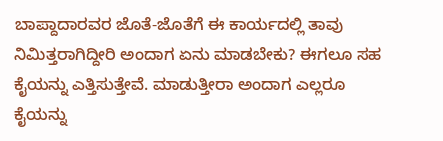ಬಾಪ್ದಾದಾರವರ ಜೊತೆ-ಜೊತೆಗೆ ಈ ಕಾರ್ಯದಲ್ಲಿ ತಾವು ನಿಮಿತ್ತರಾಗಿದ್ದೀರಿ ಅಂದಾಗ ಏನು ಮಾಡಬೇಕು? ಈಗಲೂ ಸಹ ಕೈಯನ್ನು ಎತ್ತಿಸುತ್ತೇವೆ. ಮಾಡುತ್ತೀರಾ ಅಂದಾಗ ಎಲ್ಲರೂ ಕೈಯನ್ನು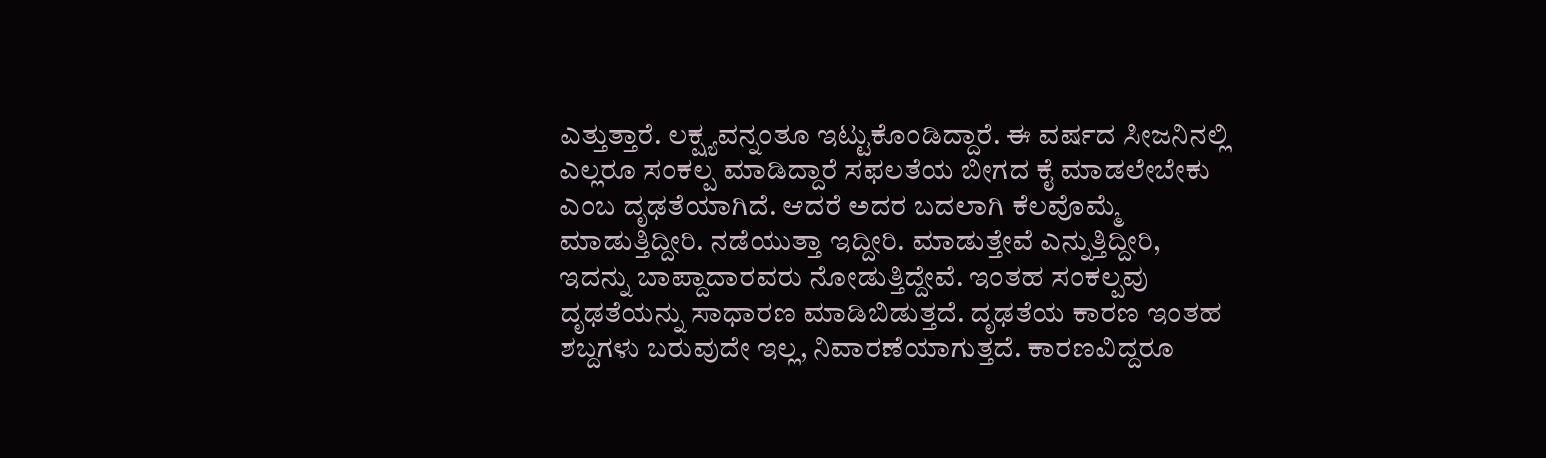ಎತ್ತುತ್ತಾರೆ. ಲಕ್ಷ್ಯವನ್ನಂತೂ ಇಟ್ಟುಕೊಂಡಿದ್ದಾರೆ. ಈ ವರ್ಷದ ಸೀಜನಿನಲ್ಲಿ ಎಲ್ಲರೂ ಸಂಕಲ್ಪ ಮಾಡಿದ್ದಾರೆ ಸಫಲತೆಯ ಬೀಗದ ಕೈ ಮಾಡಲೇಬೇಕು ಎಂಬ ದೃಢತೆಯಾಗಿದೆ. ಆದರೆ ಅದರ ಬದಲಾಗಿ ಕೆಲವೊಮ್ಮೆ ಮಾಡುತ್ತಿದ್ದೀರಿ. ನಡೆಯುತ್ತಾ ಇದ್ದೀರಿ. ಮಾಡುತ್ತೇವೆ ಎನ್ನುತ್ತಿದ್ದೀರಿ, ಇದನ್ನು ಬಾಪ್ದಾದಾರವರು ನೋಡುತ್ತಿದ್ದೇವೆ. ಇಂತಹ ಸಂಕಲ್ಪವು ದೃಢತೆಯನ್ನು ಸಾಧಾರಣ ಮಾಡಿಬಿಡುತ್ತದೆ. ದೃಢತೆಯ ಕಾರಣ ಇಂತಹ ಶಬ್ದಗಳು ಬರುವುದೇ ಇಲ್ಲ, ನಿವಾರಣೆಯಾಗುತ್ತದೆ. ಕಾರಣವಿದ್ದರೂ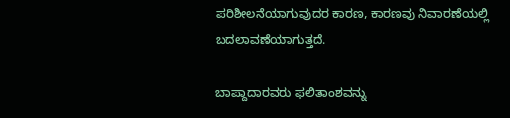ಪರಿಶೀಲನೆಯಾಗುವುದರ ಕಾರಣ, ಕಾರಣವು ನಿವಾರಣೆಯಲ್ಲಿ ಬದಲಾವಣೆಯಾಗುತ್ತದೆ.

ಬಾಪ್ದಾದಾರವರು ಫಲಿತಾಂಶವನ್ನು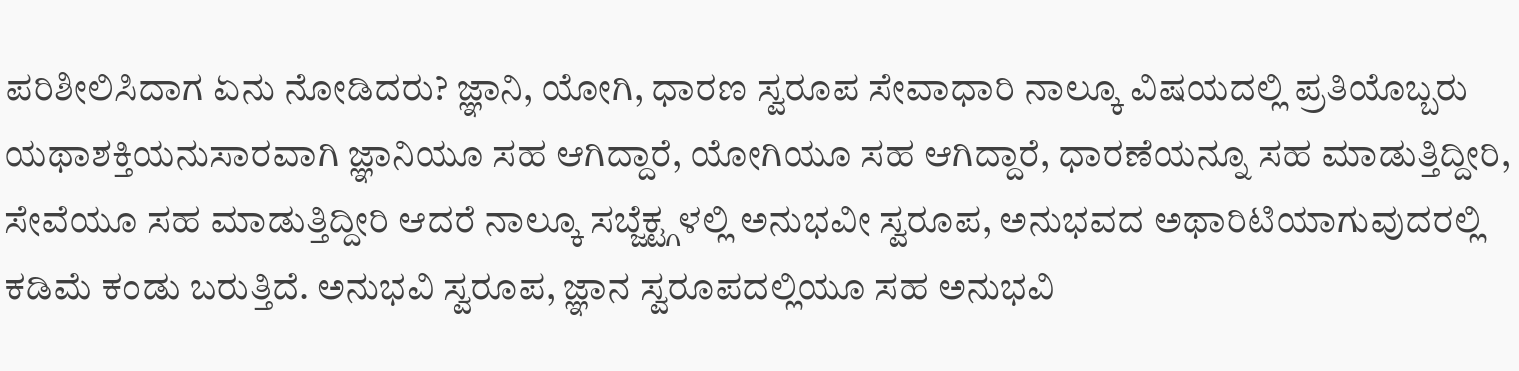ಪರಿಶೀಲಿಸಿದಾಗ ಏನು ನೋಡಿದರು? ಜ್ಞಾನಿ, ಯೋಗಿ, ಧಾರಣ ಸ್ವರೂಪ ಸೇವಾಧಾರಿ ನಾಲ್ಕೂ ವಿಷಯದಲ್ಲಿ ಪ್ರತಿಯೊಬ್ಬರು ಯಥಾಶಕ್ತಿಯನುಸಾರವಾಗಿ ಜ್ಞಾನಿಯೂ ಸಹ ಆಗಿದ್ದಾರೆ, ಯೋಗಿಯೂ ಸಹ ಆಗಿದ್ದಾರೆ, ಧಾರಣೆಯನ್ನೂ ಸಹ ಮಾಡುತ್ತಿದ್ದೀರಿ, ಸೇವೆಯೂ ಸಹ ಮಾಡುತ್ತಿದ್ದೀರಿ ಆದರೆ ನಾಲ್ಕೂ ಸಬ್ಜೆಕ್ಟ್ಗಳಲ್ಲಿ ಅನುಭವೀ ಸ್ವರೂಪ, ಅನುಭವದ ಅಥಾರಿಟಿಯಾಗುವುದರಲ್ಲಿ ಕಡಿಮೆ ಕಂಡು ಬರುತ್ತಿದೆ. ಅನುಭವಿ ಸ್ವರೂಪ, ಜ್ಞಾನ ಸ್ವರೂಪದಲ್ಲಿಯೂ ಸಹ ಅನುಭವಿ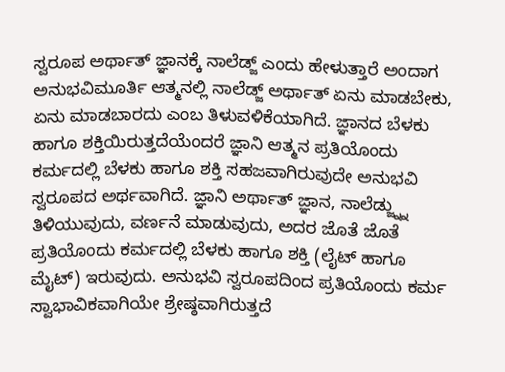ಸ್ವರೂಪ ಅರ್ಥಾತ್ ಜ್ಞಾನಕ್ಕೆ ನಾಲೆಡ್ಜ್ ಎಂದು ಹೇಳುತ್ತಾರೆ ಅಂದಾಗ ಅನುಭವಿಮೂರ್ತಿ ಆತ್ಮನಲ್ಲಿ ನಾಲೆಡ್ಜ್ ಅರ್ಥಾತ್ ಏನು ಮಾಡಬೇಕು, ಏನು ಮಾಡಬಾರದು ಎಂಬ ತಿಳುವಳಿಕೆಯಾಗಿದೆ. ಜ್ಞಾನದ ಬೆಳಕು ಹಾಗೂ ಶಕ್ತಿಯಿರುತ್ತದೆಯೆಂದರೆ ಜ್ಞಾನಿ ಆತ್ಮನ ಪ್ರತಿಯೊಂದು ಕರ್ಮದಲ್ಲಿ ಬೆಳಕು ಹಾಗೂ ಶಕ್ತಿ ಸಹಜವಾಗಿರುವುದೇ ಅನುಭವಿ ಸ್ವರೂಪದ ಅರ್ಥವಾಗಿದೆ. ಜ್ಞಾನಿ ಅರ್ಥಾತ್ ಜ್ಞಾನ, ನಾಲೆಡ್ಜ್ನ್ನು ತಿಳಿಯುವುದು, ವರ್ಣನೆ ಮಾಡುವುದು, ಅದರ ಜೊತೆ ಜೊತೆ ಪ್ರತಿಯೊಂದು ಕರ್ಮದಲ್ಲಿ ಬೆಳಕು ಹಾಗೂ ಶಕ್ತಿ (ಲೈಟ್ ಹಾಗೂ ಮೈಟ್) ಇರುವುದು. ಅನುಭವಿ ಸ್ವರೂಪದಿಂದ ಪ್ರತಿಯೊಂದು ಕರ್ಮ ಸ್ವಾಭಾವಿಕವಾಗಿಯೇ ಶ್ರೇಷ್ಠವಾಗಿರುತ್ತದೆ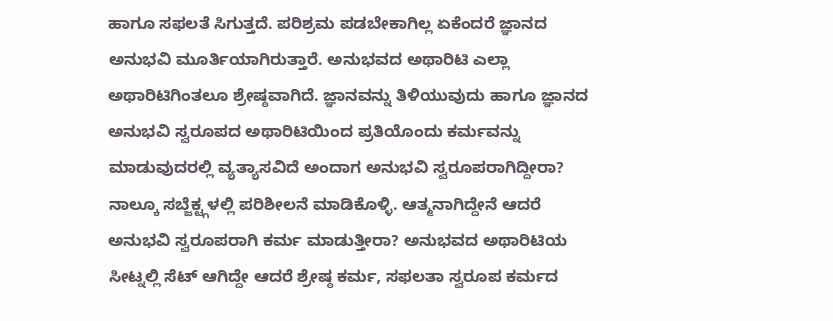ಹಾಗೂ ಸಫಲತೆ ಸಿಗುತ್ತದೆ. ಪರಿಶ್ರಮ ಪಡಬೇಕಾಗಿಲ್ಲ ಏಕೆಂದರೆ ಜ್ಞಾನದ ಅನುಭವಿ ಮೂರ್ತಿಯಾಗಿರುತ್ತಾರೆ. ಅನುಭವದ ಅಥಾರಿಟಿ ಎಲ್ಲಾ ಅಥಾರಿಟಿಗಿಂತಲೂ ಶ್ರೇಷ್ಠವಾಗಿದೆ. ಜ್ಞಾನವನ್ನು ತಿಳಿಯುವುದು ಹಾಗೂ ಜ್ಞಾನದ ಅನುಭವಿ ಸ್ವರೂಪದ ಅಥಾರಿಟಿಯಿಂದ ಪ್ರತಿಯೊಂದು ಕರ್ಮವನ್ನು ಮಾಡುವುದರಲ್ಲಿ ವ್ಯತ್ಯಾಸವಿದೆ ಅಂದಾಗ ಅನುಭವಿ ಸ್ವರೂಪರಾಗಿದ್ದೀರಾ? ನಾಲ್ಕೂ ಸಬ್ಜೆಕ್ಟ್ಗಳಲ್ಲಿ ಪರಿಶೀಲನೆ ಮಾಡಿಕೊಳ್ಳಿ. ಆತ್ಮನಾಗಿದ್ದೇನೆ ಆದರೆ ಅನುಭವಿ ಸ್ವರೂಪರಾಗಿ ಕರ್ಮ ಮಾಡುತ್ತೀರಾ? ಅನುಭವದ ಅಥಾರಿಟಿಯ ಸೀಟ್ನಲ್ಲಿ ಸೆಟ್ ಆಗಿದ್ದೇ ಆದರೆ ಶ್ರೇಷ್ಠ ಕರ್ಮ, ಸಫಲತಾ ಸ್ವರೂಪ ಕರ್ಮದ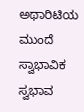ಅಥಾರಿಟಿಯ ಮುಂದೆ ಸ್ವಾಭಾವಿಕ ಸ್ವಭಾವ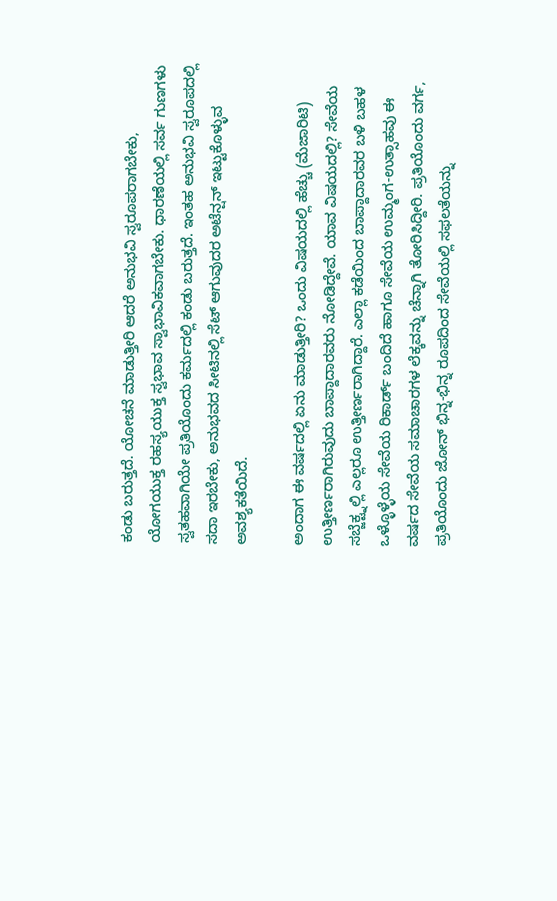ಕಂಡು ಬರುತ್ತದೆ. ಯೋಚನೆ ಮಾಡುತ್ತೀರಿ ಆದರೆ ಅನುಭವಿ ಸ್ವರೂಪರಾಗಬೇಕು, ಯೋಗಯುಕ್ತ ರಹಸ್ಯಯುಕ್ತ ಸ್ವಭಾವ ಸ್ವಾಭಾವಿಕವಾಗಬೇಕು. ಧಾರಣೆಯಲ್ಲಿ ಸರ್ವ ಗುಣಗಳು ಸ್ವತಹವಾಗಿಯೇ ಪ್ರತಿಯೊಂದು ಕರ್ಮದಲ್ಲಿ ಕಂಡು ಬರುತ್ತದೆ. ಇಂತಹ ಅನುಭವಿ ಸ್ವರೂಪದಲ್ಲಿ ಸದಾ ಇರಬೇಕು, ಅನುಭವದ ಸೀಟಿನಲ್ಲಿ ಸೆಟ್ ಆಗುವುದರ ಅಟೆನ್ಷನ್ ಇಟ್ಟುಕೊಳ್ಳುವ ಅವಶ್ಯಕತೆಯಿದೆ.

ಅಂದಾಗ ಈ ವರ್ಷದಲ್ಲಿ ಏನು ಮಾಡುತ್ತೀರಿ? ಒಂದು ವಿಷಯದಲ್ಲಿ ಹೆಚ್ಚು (ಮೆಜಾರಿಟಿ) ಉತ್ತೀರ್ಣರಾಗಿರುವುದು ಬಾಪ್ದಾದಾರವರು ನೋಡಿದ್ದೇವೆ. ಯಾವ ವಿಷಯದಲ್ಲಿ? ಸೇವೆಯ ಸಬ್ಜೆಕ್ಟ್ನಲ್ಲಿ ಎಲ್ಲರೂ ಉತ್ತೀರ್ಣರಾಗಿದ್ದಾರೆ. ಎಲ್ಲಾ ಕಡೆಯಿಂದ ಬಾಪ್ದಾದಾರವರ ಬಳಿ ಬಹಳ ಒಳ್ಳೊಳ್ಳೆಯ ಸೇವೆಯ ರಿಕಾರ್ಡ್ ಬಂದಿದೆ ಹಾಗೂ ಸೇವೆಯ ಉಮ್ಮಂಗ-ಉತ್ಸಾಹವು ಈ ವರ್ಷದ ಸೇವೆಯ ಸಮಾಚಾರಗಳ ಲೆಕ್ಕವನ್ನು ಚೆನ್ನಾಗಿ ತೋರಿಸಿದ್ದೀರಿ. ಪ್ರತಿಯೊಂದು ವರ್ಗ, ಪ್ರತಿಯೊಂದು ಜೋನ್ ಭಿನ್ನ-ಭಿನ್ನ ರೂಪದಿಂದ ಸೇವೆಯಲ್ಲಿ ಸಫಲತೆಯನ್ನು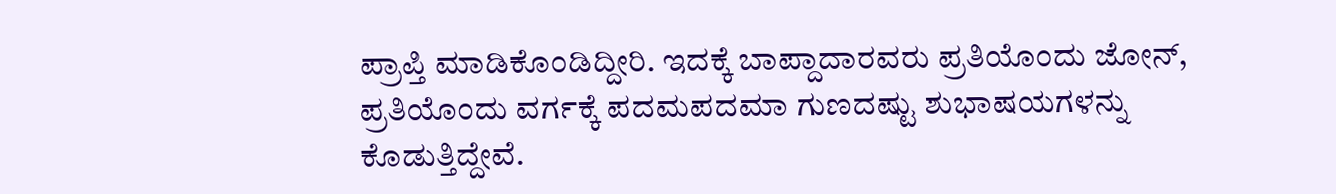ಪ್ರಾಪ್ತಿ ಮಾಡಿಕೊಂಡಿದ್ದೀರಿ. ಇದಕ್ಕೆ ಬಾಪ್ದಾದಾರವರು ಪ್ರತಿಯೊಂದು ಜೋನ್, ಪ್ರತಿಯೊಂದು ವರ್ಗಕ್ಕೆ ಪದಮಪದಮಾ ಗುಣದಷ್ಟು ಶುಭಾಷಯಗಳನ್ನು ಕೊಡುತ್ತಿದ್ದೇವೆ.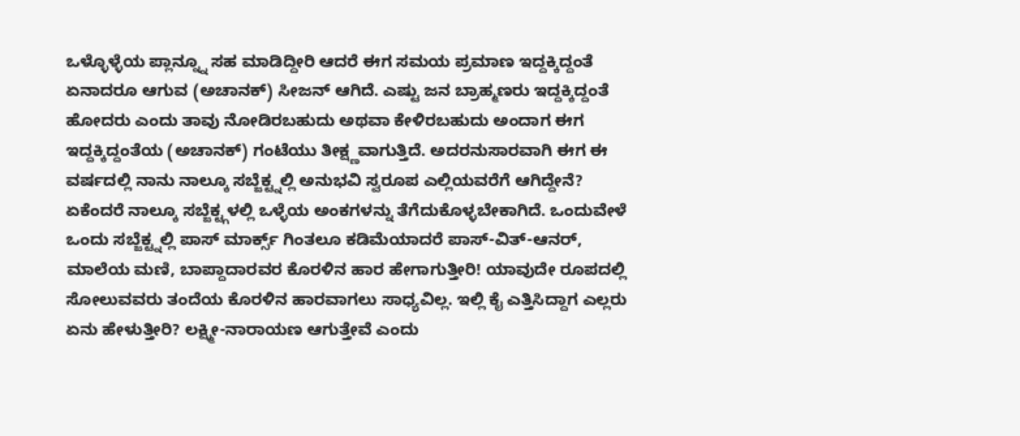ಒಳ್ಳೊಳ್ಳೆಯ ಪ್ಲಾನ್ನ್ನೂ ಸಹ ಮಾಡಿದ್ದೀರಿ ಆದರೆ ಈಗ ಸಮಯ ಪ್ರಮಾಣ ಇದ್ದಕ್ಕಿದ್ದಂತೆ ಏನಾದರೂ ಆಗುವ (ಅಚಾನಕ್) ಸೀಜನ್ ಆಗಿದೆ. ಎಷ್ಟು ಜನ ಬ್ರಾಹ್ಮಣರು ಇದ್ದಕ್ಕಿದ್ದಂತೆ ಹೋದರು ಎಂದು ತಾವು ನೋಡಿರಬಹುದು ಅಥವಾ ಕೇಳಿರಬಹುದು ಅಂದಾಗ ಈಗ ಇದ್ದಕ್ಕಿದ್ದಂತೆಯ (ಅಚಾನಕ್) ಗಂಟೆಯು ತೀಕ್ಷ್ಣವಾಗುತ್ತಿದೆ. ಅದರನುಸಾರವಾಗಿ ಈಗ ಈ ವರ್ಷದಲ್ಲಿ ನಾನು ನಾಲ್ಕೂ ಸಬ್ಜೆಕ್ಟ್ನಲ್ಲಿ ಅನುಭವಿ ಸ್ವರೂಪ ಎಲ್ಲಿಯವರೆಗೆ ಆಗಿದ್ದೇನೆ? ಏಕೆಂದರೆ ನಾಲ್ಕೂ ಸಬ್ಜೆಕ್ಟ್ಗಳಲ್ಲಿ ಒಳ್ಳೆಯ ಅಂಕಗಳನ್ನು ತೆಗೆದುಕೊಳ್ಳಬೇಕಾಗಿದೆ. ಒಂದುವೇಳೆ ಒಂದು ಸಬ್ಜೆಕ್ಟ್ನಲ್ಲಿ ಪಾಸ್ ಮಾರ್ಕ್ಸ್ ಗಿಂತಲೂ ಕಡಿಮೆಯಾದರೆ ಪಾಸ್-ವಿತ್-ಆನರ್, ಮಾಲೆಯ ಮಣಿ, ಬಾಪ್ದಾದಾರವರ ಕೊರಳಿನ ಹಾರ ಹೇಗಾಗುತ್ತೀರಿ! ಯಾವುದೇ ರೂಪದಲ್ಲಿ ಸೋಲುವವರು ತಂದೆಯ ಕೊರಳಿನ ಹಾರವಾಗಲು ಸಾಧ್ಯವಿಲ್ಲ. ಇಲ್ಲಿ ಕೈ ಎತ್ತಿಸಿದ್ದಾಗ ಎಲ್ಲರು ಏನು ಹೇಳುತ್ತೀರಿ? ಲಕ್ಷ್ಮೀ-ನಾರಾಯಣ ಆಗುತ್ತೇವೆ ಎಂದು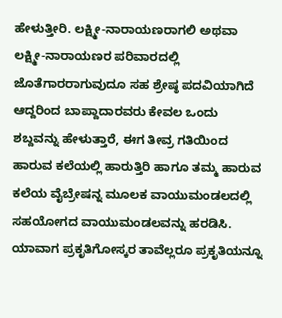ಹೇಳುತ್ತೀರಿ. ಲಕ್ಷ್ಮೀ-ನಾರಾಯಣರಾಗಲಿ ಅಥವಾ ಲಕ್ಷ್ಮೀ-ನಾರಾಯಣರ ಪರಿವಾರದಲ್ಲಿ ಜೊತೆಗಾರರಾಗುವುದೂ ಸಹ ಶ್ರೇಷ್ಠ ಪದವಿಯಾಗಿದೆ ಆದ್ದರಿಂದ ಬಾಪ್ದಾದಾರವರು ಕೇವಲ ಒಂದು ಶಬ್ದವನ್ನು ಹೇಳುತ್ತಾರೆ, ಈಗ ತೀವ್ರ ಗತಿಯಿಂದ ಹಾರುವ ಕಲೆಯಲ್ಲಿ ಹಾರುತ್ತಿರಿ ಹಾಗೂ ತಮ್ಮ ಹಾರುವ ಕಲೆಯ ವೈಬ್ರೇಷನ್ನ ಮೂಲಕ ವಾಯುಮಂಡಲದಲ್ಲಿ ಸಹಯೋಗದ ವಾಯುಮಂಡಲವನ್ನು ಹರಡಿಸಿ. ಯಾವಾಗ ಪ್ರಕೃತಿಗೋಸ್ಕರ ತಾವೆಲ್ಲರೂ ಪ್ರಕೃತಿಯನ್ನೂ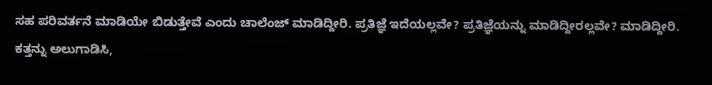ಸಹ ಪರಿವರ್ತನೆ ಮಾಡಿಯೇ ಬಿಡುತ್ತೇವೆ ಎಂದು ಚಾಲೆಂಜ್ ಮಾಡಿದ್ದೀರಿ. ಪ್ರತಿಜ್ಞೆ ಇದೆಯಲ್ಲವೇ? ಪ್ರತಿಜ್ಞೆಯನ್ನು ಮಾಡಿದ್ದೀರಲ್ಲವೇ? ಮಾಡಿದ್ದೀರಿ. ಕತ್ತನ್ನು ಅಲುಗಾಡಿಸಿ,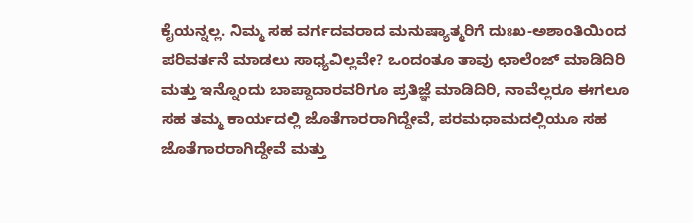ಕೈಯನ್ನಲ್ಲ. ನಿಮ್ಮ ಸಹ ವರ್ಗದವರಾದ ಮನುಷ್ಯಾತ್ಮರಿಗೆ ದುಃಖ-ಅಶಾಂತಿಯಿಂದ ಪರಿವರ್ತನೆ ಮಾಡಲು ಸಾಧ್ಯವಿಲ್ಲವೇ? ಒಂದಂತೂ ತಾವು ಛಾಲೆಂಜ್ ಮಾಡಿದಿರಿ ಮತ್ತು ಇನ್ನೊಂದು ಬಾಪ್ದಾದಾರವರಿಗೂ ಪ್ರತಿಜ್ಞೆ ಮಾಡಿದಿರಿ, ನಾವೆಲ್ಲರೂ ಈಗಲೂ ಸಹ ತಮ್ಮ ಕಾರ್ಯದಲ್ಲಿ ಜೊತೆಗಾರರಾಗಿದ್ದೇವೆ, ಪರಮಧಾಮದಲ್ಲಿಯೂ ಸಹ ಜೊತೆಗಾರರಾಗಿದ್ದೇವೆ ಮತ್ತು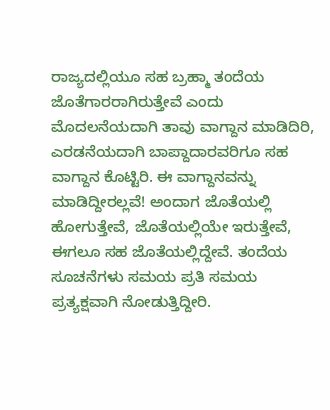ರಾಜ್ಯದಲ್ಲಿಯೂ ಸಹ ಬ್ರಹ್ಮಾ ತಂದೆಯ ಜೊತೆಗಾರರಾಗಿರುತ್ತೇವೆ ಎಂದು ಮೊದಲನೆಯದಾಗಿ ತಾವು ವಾಗ್ದಾನ ಮಾಡಿದಿರಿ, ಎರಡನೆಯದಾಗಿ ಬಾಪ್ದಾದಾರವರಿಗೂ ಸಹ ವಾಗ್ದಾನ ಕೊಟ್ಟಿರಿ. ಈ ವಾಗ್ದಾನವನ್ನು ಮಾಡಿದ್ದೀರಲ್ಲವೆ! ಅಂದಾಗ ಜೊತೆಯಲ್ಲಿ ಹೋಗುತ್ತೇವೆ, ಜೊತೆಯಲ್ಲಿಯೇ ಇರುತ್ತೇವೆ, ಈಗಲೂ ಸಹ ಜೊತೆಯಲ್ಲಿದ್ದೇವೆ. ತಂದೆಯ ಸೂಚನೆಗಳು ಸಮಯ ಪ್ರತಿ ಸಮಯ ಪ್ರತ್ಯಕ್ಷವಾಗಿ ನೋಡುತ್ತಿದ್ದೀರಿ.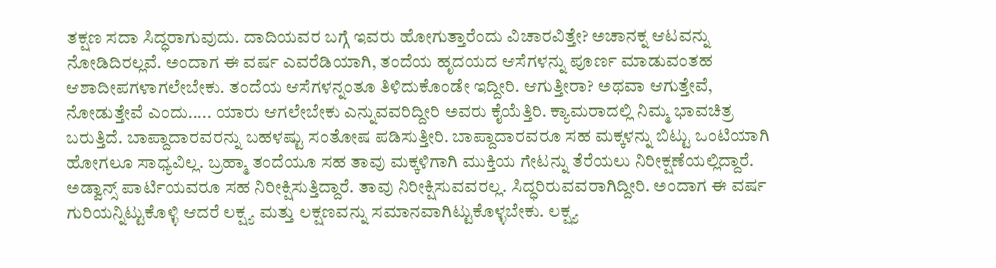ತಕ್ಷಣ ಸದಾ ಸಿದ್ಧರಾಗುವುದು. ದಾದಿಯವರ ಬಗ್ಗೆ ಇವರು ಹೋಗುತ್ತಾರೆಂದು ವಿಚಾರವಿತ್ತೇ? ಅಚಾನಕ್ನ ಆಟವನ್ನು ನೋಡಿದಿರಲ್ಲವೆ. ಅಂದಾಗ ಈ ವರ್ಷ ಎವರೆಡಿಯಾಗಿ, ತಂದೆಯ ಹೃದಯದ ಆಸೆಗಳನ್ನು ಪೂರ್ಣ ಮಾಡುವಂತಹ ಆಶಾದೀಪಗಳಾಗಲೇಬೇಕು. ತಂದೆಯ ಆಸೆಗಳನ್ನಂತೂ ತಿಳಿದುಕೊಂಡೇ ಇದ್ದೀರಿ. ಆಗುತ್ತೀರಾ? ಅಥವಾ ಆಗುತ್ತೇವೆ, ನೋಡುತ್ತೇವೆ ಎಂದು..... ಯಾರು ಆಗಲೇಬೇಕು ಎನ್ನುವವರಿದ್ದೀರಿ ಅವರು ಕೈಯೆತ್ತಿರಿ. ಕ್ಯಾಮರಾದಲ್ಲಿ ನಿಮ್ಮ ಭಾವಚಿತ್ರ ಬರುತ್ತಿದೆ. ಬಾಪ್ದಾದಾರವರನ್ನು ಬಹಳಷ್ಟು ಸಂತೋಷ ಪಡಿಸುತ್ತೀರಿ. ಬಾಪ್ದಾದಾರವರೂ ಸಹ ಮಕ್ಕಳನ್ನು ಬಿಟ್ಟು ಒಂಟಿಯಾಗಿ ಹೋಗಲೂ ಸಾಧ್ಯವಿಲ್ಲ. ಬ್ರಹ್ಮಾ ತಂದೆಯೂ ಸಹ ತಾವು ಮಕ್ಕಳಿಗಾಗಿ ಮುಕ್ತಿಯ ಗೇಟನ್ನು ತೆರೆಯಲು ನಿರೀಕ್ಷಣೆಯಲ್ಲಿದ್ದಾರೆ. ಅಡ್ವಾನ್ಸ್ ಪಾರ್ಟಿಯವರೂ ಸಹ ನಿರೀಕ್ಷಿಸುತ್ತಿದ್ದಾರೆ. ತಾವು ನಿರೀಕ್ಷಿಸುವವರಲ್ಲ. ಸಿದ್ಧರಿರುವವರಾಗಿದ್ದೀರಿ. ಅಂದಾಗ ಈ ವರ್ಷ ಗುರಿಯನ್ನಿಟ್ಟುಕೊಳ್ಳಿ ಆದರೆ ಲಕ್ಷ್ಯ ಮತ್ತು ಲಕ್ಷಣವನ್ನು ಸಮಾನವಾಗಿಟ್ಟುಕೊಳ್ಳಬೇಕು. ಲಕ್ಷ್ಯ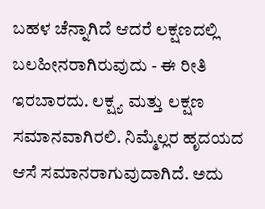ಬಹಳ ಚೆನ್ನಾಗಿದೆ ಆದರೆ ಲಕ್ಷಣದಲ್ಲಿ ಬಲಹೀನರಾಗಿರುವುದು - ಈ ರೀತಿ ಇರಬಾರದು. ಲಕ್ಷ್ಯ ಮತ್ತು ಲಕ್ಷಣ ಸಮಾನವಾಗಿರಲಿ. ನಿಮ್ಮೆಲ್ಲರ ಹೃದಯದ ಆಸೆ ಸಮಾನರಾಗುವುದಾಗಿದೆ. ಅದು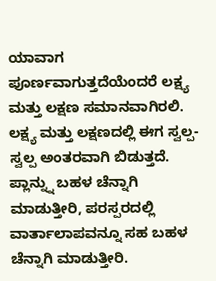ಯಾವಾಗ ಪೂರ್ಣವಾಗುತ್ತದೆಯೆಂದರೆ ಲಕ್ಷ್ಯ ಮತ್ತು ಲಕ್ಷಣ ಸಮಾನವಾಗಿರಲಿ. ಲಕ್ಷ್ಯ ಮತ್ತು ಲಕ್ಷಣದಲ್ಲಿ ಈಗ ಸ್ವಲ್ಪ-ಸ್ವಲ್ಪ ಅಂತರವಾಗಿ ಬಿಡುತ್ತದೆ. ಪ್ಲಾನ್ನ್ನು ಬಹಳ ಚೆನ್ನಾಗಿ ಮಾಡುತ್ತೀರಿ, ಪರಸ್ಪರದಲ್ಲಿ ವಾರ್ತಾಲಾಪವನ್ನೂ ಸಹ ಬಹಳ ಚೆನ್ನಾಗಿ ಮಾಡುತ್ತೀರಿ.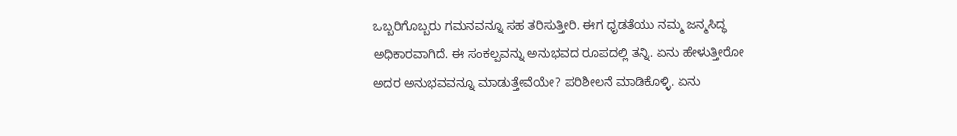ಒಬ್ಬರಿಗೊಬ್ಬರು ಗಮನವನ್ನೂ ಸಹ ತರಿಸುತ್ತೀರಿ. ಈಗ ಧೃಡತೆಯು ನಮ್ಮ ಜನ್ಮಸಿದ್ಧ ಅಧಿಕಾರವಾಗಿದೆ. ಈ ಸಂಕಲ್ಪವನ್ನು ಅನುಭವದ ರೂಪದಲ್ಲಿ ತನ್ನಿ. ಏನು ಹೇಳುತ್ತೀರೋ ಅದರ ಅನುಭವವನ್ನೂ ಮಾಡುತ್ತೇವೆಯೇ? ಪರಿಶೀಲನೆ ಮಾಡಿಕೊಳ್ಳಿ. ಏನು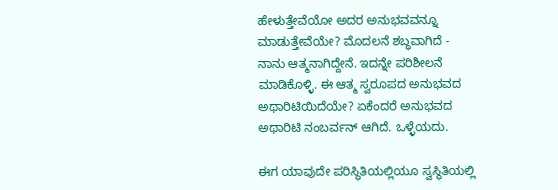ಹೇಳುತ್ತೇವೆಯೋ ಅದರ ಅನುಭವವನ್ನೂ ಮಾಡುತ್ತೇವೆಯೇ? ಮೊದಲನೆ ಶಬ್ಧವಾಗಿದೆ - ನಾನು ಆತ್ಮನಾಗಿದ್ದೇನೆ. ಇದನ್ನೇ ಪರಿಶೀಲನೆ ಮಾಡಿಕೊಳ್ಳಿ. ಈ ಆತ್ಮ ಸ್ವರೂಪದ ಅನುಭವದ ಅಥಾರಿಟಿಯಿದೆಯೇ? ಏಕೆಂದರೆ ಅನುಭವದ ಅಥಾರಿಟಿ ನಂಬರ್ವನ್ ಆಗಿದೆ. ಒಳ್ಳೆಯದು.

ಈಗ ಯಾವುದೇ ಪರಿಸ್ಥಿತಿಯಲ್ಲಿಯೂ ಸ್ವಸ್ಥಿತಿಯಲ್ಲಿ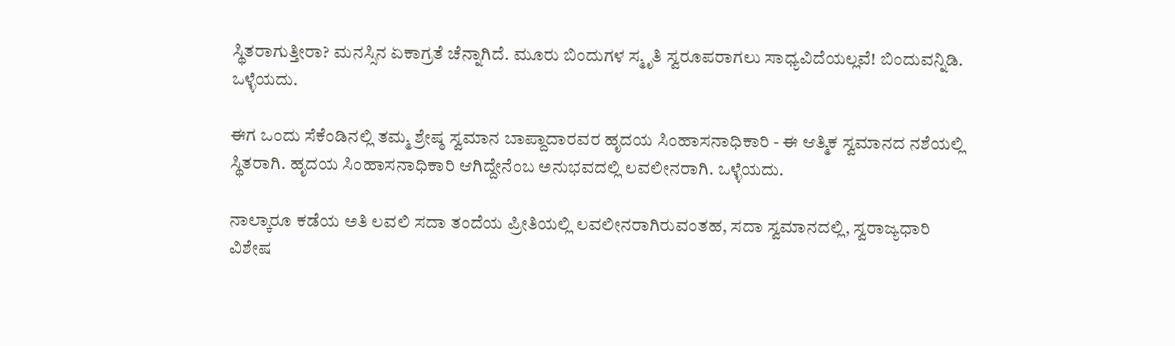ಸ್ಥಿತರಾಗುತ್ತೀರಾ? ಮನಸ್ಸಿನ ಏಕಾಗ್ರತೆ ಚೆನ್ನಾಗಿದೆ. ಮೂರು ಬಿಂದುಗಳ ಸ್ಮೃತಿ ಸ್ವರೂಪರಾಗಲು ಸಾಧ್ಯವಿದೆಯಲ್ಲವೆ! ಬಿಂದುವನ್ನಿಡಿ. ಒಳ್ಳೆಯದು.

ಈಗ ಒಂದು ಸೆಕೆಂಡಿನಲ್ಲಿ ತಮ್ಮ ಶ್ರೇಷ್ಠ ಸ್ವಮಾನ ಬಾಪ್ದಾದಾರವರ ಹೃದಯ ಸಿಂಹಾಸನಾಧಿಕಾರಿ - ಈ ಆತ್ಮಿಕ ಸ್ವಮಾನದ ನಶೆಯಲ್ಲಿ ಸ್ಥಿತರಾಗಿ. ಹೃದಯ ಸಿಂಹಾಸನಾಧಿಕಾರಿ ಆಗಿದ್ದೇನೆಂಬ ಅನುಭವದಲ್ಲಿ ಲವಲೀನರಾಗಿ. ಒಳ್ಳೆಯದು.

ನಾಲ್ಕಾರೂ ಕಡೆಯ ಅತಿ ಲವಲಿ ಸದಾ ತಂದೆಯ ಪ್ರೀತಿಯಲ್ಲಿ ಲವಲೀನರಾಗಿರುವಂತಹ, ಸದಾ ಸ್ವಮಾನದಲ್ಲಿ, ಸ್ವರಾಜ್ಯಧಾರಿ ವಿಶೇಷ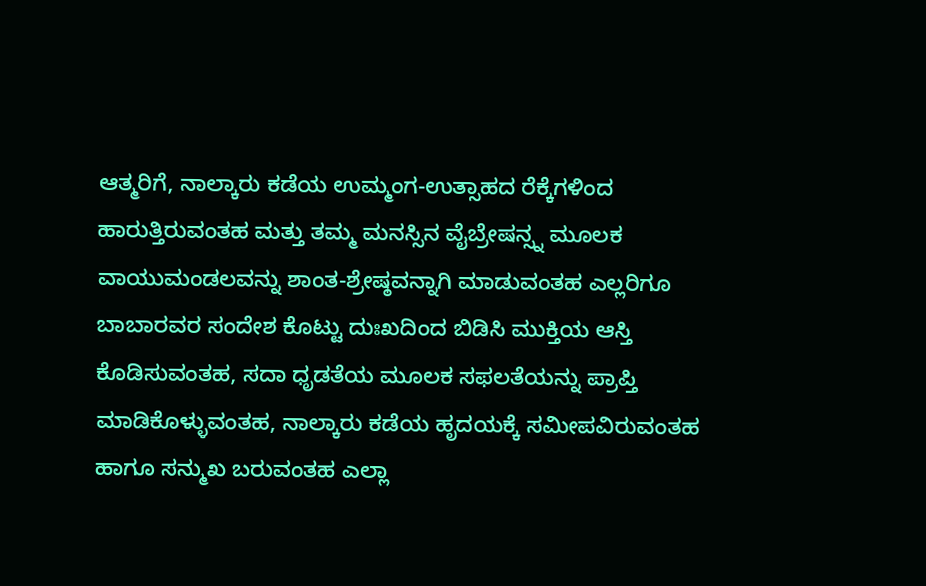ಆತ್ಮರಿಗೆ, ನಾಲ್ಕಾರು ಕಡೆಯ ಉಮ್ಮಂಗ-ಉತ್ಸಾಹದ ರೆಕ್ಕೆಗಳಿಂದ ಹಾರುತ್ತಿರುವಂತಹ ಮತ್ತು ತಮ್ಮ ಮನಸ್ಸಿನ ವೈಬ್ರೇಷನ್ಸ್ನ ಮೂಲಕ ವಾಯುಮಂಡಲವನ್ನು ಶಾಂತ-ಶ್ರೇಷ್ಠವನ್ನಾಗಿ ಮಾಡುವಂತಹ ಎಲ್ಲರಿಗೂ ಬಾಬಾರವರ ಸಂದೇಶ ಕೊಟ್ಟು ದುಃಖದಿಂದ ಬಿಡಿಸಿ ಮುಕ್ತಿಯ ಆಸ್ತಿ ಕೊಡಿಸುವಂತಹ, ಸದಾ ಧೃಡತೆಯ ಮೂಲಕ ಸಫಲತೆಯನ್ನು ಪ್ರಾಪ್ತಿ ಮಾಡಿಕೊಳ್ಳುವಂತಹ, ನಾಲ್ಕಾರು ಕಡೆಯ ಹೃದಯಕ್ಕೆ ಸಮೀಪವಿರುವಂತಹ ಹಾಗೂ ಸನ್ಮುಖ ಬರುವಂತಹ ಎಲ್ಲಾ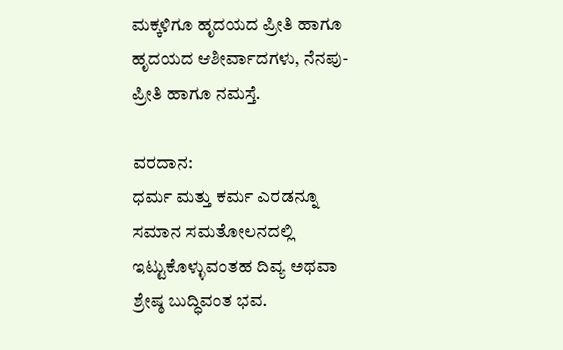ಮಕ್ಕಳಿಗೂ ಹೃದಯದ ಪ್ರೀತಿ ಹಾಗೂ ಹೃದಯದ ಆಶೀರ್ವಾದಗಳು, ನೆನಪು-ಪ್ರೀತಿ ಹಾಗೂ ನಮಸ್ತೆ.

ವರದಾನ:
ಧರ್ಮ ಮತ್ತು ಕರ್ಮ ಎರಡನ್ನೂ ಸಮಾನ ಸಮತೋಲನದಲ್ಲಿ ಇಟ್ಟುಕೊಳ್ಳುವಂತಹ ದಿವ್ಯ ಅಥವಾ ಶ್ರೇಷ್ಠ ಬುದ್ಧಿವಂತ ಭವ.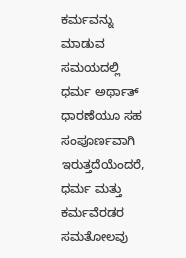ಕರ್ಮವನ್ನು ಮಾಡುವ ಸಮಯದಲ್ಲಿ ಧರ್ಮ ಅರ್ಥಾತ್ ಧಾರಣೆಯೂ ಸಹ ಸಂಪೂರ್ಣವಾಗಿ ಇರುತ್ತದೆಯೆಂದರೆ, ಧರ್ಮ ಮತ್ತು ಕರ್ಮವೆರಡರ ಸಮತೋಲವು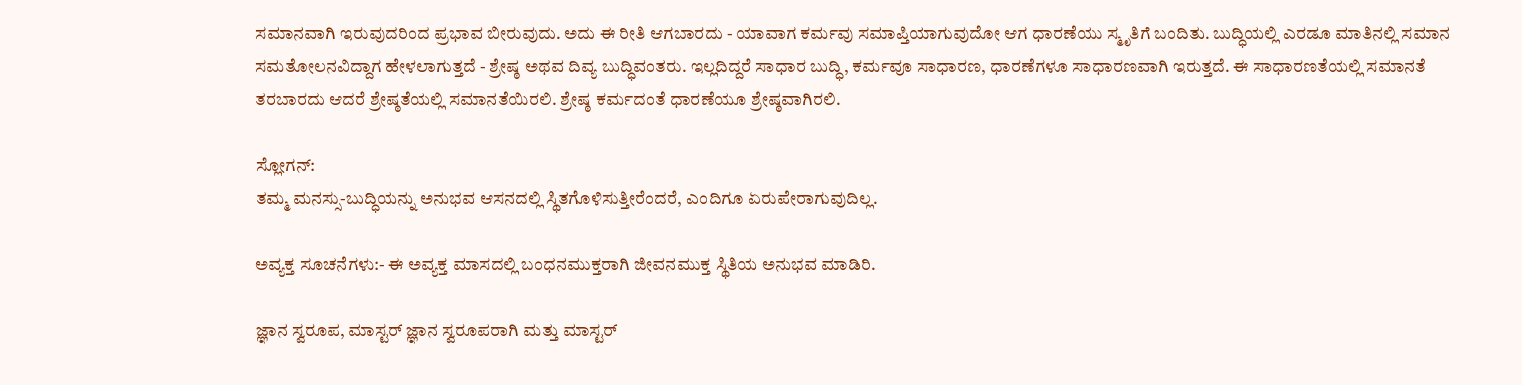ಸಮಾನವಾಗಿ ಇರುವುದರಿಂದ ಪ್ರಭಾವ ಬೀರುವುದು. ಅದು ಈ ರೀತಿ ಆಗಬಾರದು - ಯಾವಾಗ ಕರ್ಮವು ಸಮಾಪ್ತಿಯಾಗುವುದೋ ಆಗ ಧಾರಣೆಯು ಸ್ಮೃತಿಗೆ ಬಂದಿತು. ಬುದ್ಧಿಯಲ್ಲಿ ಎರಡೂ ಮಾತಿನಲ್ಲಿ ಸಮಾನ ಸಮತೋಲನವಿದ್ದಾಗ ಹೇಳಲಾಗುತ್ತದೆ - ಶ್ರೇಷ್ಠ ಅಥವ ದಿವ್ಯ ಬುದ್ಧಿವಂತರು. ಇಲ್ಲದಿದ್ದರೆ ಸಾಧಾರ ಬುದ್ಧಿ, ಕರ್ಮವೂ ಸಾಧಾರಣ, ಧಾರಣೆಗಳೂ ಸಾಧಾರಣವಾಗಿ ಇರುತ್ತದೆ. ಈ ಸಾಧಾರಣತೆಯಲ್ಲಿ ಸಮಾನತೆ ತರಬಾರದು ಆದರೆ ಶ್ರೇಷ್ಠತೆಯಲ್ಲಿ ಸಮಾನತೆಯಿರಲಿ. ಶ್ರೇಷ್ಠ ಕರ್ಮದಂತೆ ಧಾರಣೆಯೂ ಶ್ರೇಷ್ಠವಾಗಿರಲಿ.

ಸ್ಲೋಗನ್:
ತಮ್ಮ ಮನಸ್ಸು-ಬುದ್ಧಿಯನ್ನು ಅನುಭವ ಆಸನದಲ್ಲಿ ಸ್ಥಿತಗೊಳಿಸುತ್ತೀರೆಂದರೆ, ಎಂದಿಗೂ ಏರುಪೇರಾಗುವುದಿಲ್ಲ.

ಅವ್ಯಕ್ತ ಸೂಚನೆಗಳು:- ಈ ಅವ್ಯಕ್ತ ಮಾಸದಲ್ಲಿ ಬಂಧನಮುಕ್ತರಾಗಿ ಜೀವನಮುಕ್ತ ಸ್ಥಿತಿಯ ಅನುಭವ ಮಾಡಿರಿ.

ಜ್ಞಾನ ಸ್ವರೂಪ, ಮಾಸ್ಟರ್ ಜ್ಞಾನ ಸ್ವರೂಪರಾಗಿ ಮತ್ತು ಮಾಸ್ಟರ್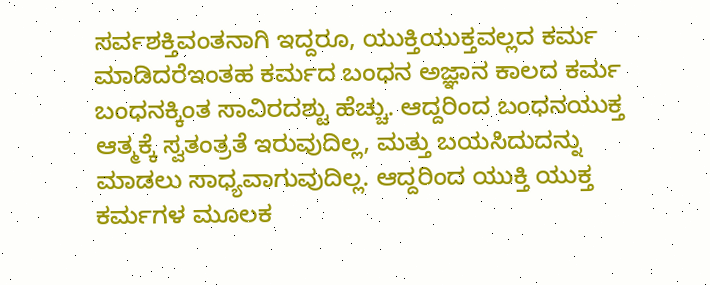ಸರ್ವಶಕ್ತಿವಂತನಾಗಿ ಇದ್ದರೂ, ಯುಕ್ತಿಯುಕ್ತವಲ್ಲದ ಕರ್ಮ ಮಾಡಿದರೆಇಂತಹ ಕರ್ಮದ ಬಂಧನ ಅಜ್ಞಾನ ಕಾಲದ ಕರ್ಮ ಬಂಧನಕ್ಕಿಂತ ಸಾವಿರದಶ್ಟು ಹೆಚ್ಚು. ಆದ್ದರಿಂದ ಬಂಧನಯುಕ್ತ ಆತ್ಮಕ್ಕೆ ಸ್ವತಂತ್ರತೆ ಇರುವುದಿಲ್ಲ, ಮತ್ತು ಬಯಸಿದುದನ್ನು ಮಾಡಲು ಸಾಧ್ಯವಾಗುವುದಿಲ್ಲ. ಆದ್ದರಿಂದ ಯುಕ್ತಿ ಯುಕ್ತ ಕರ್ಮಗಳ ಮೂಲಕ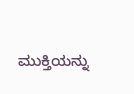ಮುಕ್ತಿಯನ್ನು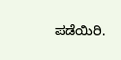ಪಡೆಯಿರಿ.